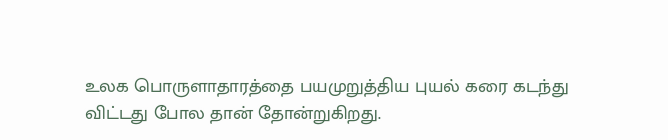உலக பொருளாதாரத்தை பயமுறுத்திய புயல் கரை கடந்து விட்டது போல தான் தோன்றுகிறது.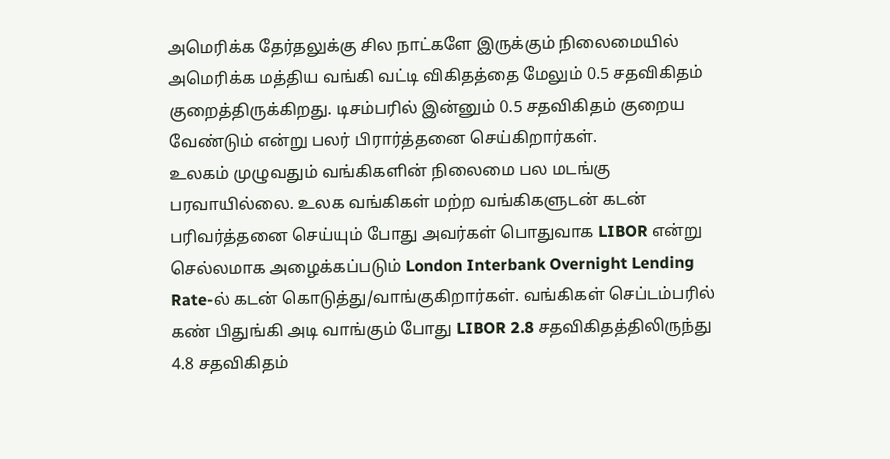அமெரிக்க தேர்தலுக்கு சில நாட்களே இருக்கும் நிலைமையில் அமெரிக்க மத்திய வங்கி வட்டி விகிதத்தை மேலும் 0.5 சதவிகிதம் குறைத்திருக்கிறது. டிசம்பரில் இன்னும் 0.5 சதவிகிதம் குறைய வேண்டும் என்று பலர் பிரார்த்தனை செய்கிறார்கள்.
உலகம் முழுவதும் வங்கிகளின் நிலைமை பல மடங்கு பரவாயில்லை. உலக வங்கிகள் மற்ற வங்கிகளுடன் கடன் பரிவர்த்தனை செய்யும் போது அவர்கள் பொதுவாக LIBOR என்று செல்லமாக அழைக்கப்படும் London Interbank Overnight Lending Rate-ல் கடன் கொடுத்து/வாங்குகிறார்கள். வங்கிகள் செப்டம்பரில் கண் பிதுங்கி அடி வாங்கும் போது LIBOR 2.8 சதவிகிதத்திலிருந்து 4.8 சதவிகிதம்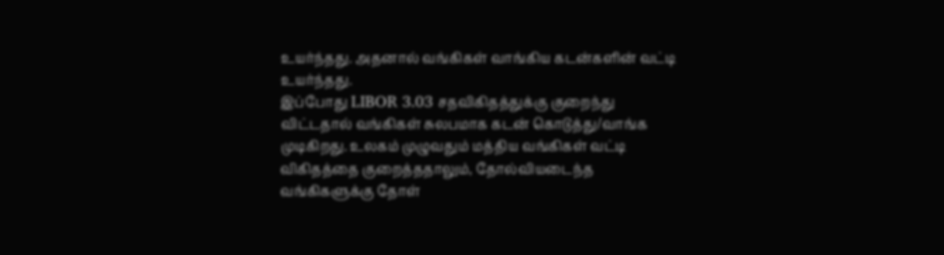உயர்ந்தது. அதனால் வங்கிகள் வாங்கிய கடன்களின் வட்டி உயர்ந்தது.
இப்போது LIBOR 3.03 சதவிகிதத்துக்கு குறைந்து விட்டதால் வங்கிகள் சுலபமாக கடன் கொடுத்து/வாங்க முடிகிறது. உலகம் முழுவதும் மத்திய வங்கிகள் வட்டி விகிதத்தை குறைத்ததாலும், தோல்வியடைந்த வங்கிகளுக்கு தோள்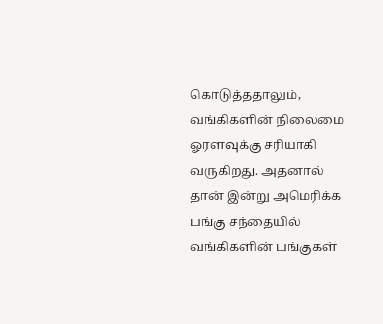கொடுத்ததாலும், வங்கிகளின் நிலைமை ஓரளவுக்கு சரியாகி வருகிறது. அதனால் தான் இன்று அமெரிக்க பங்கு சந்தையில் வங்கிகளின் பங்குகள்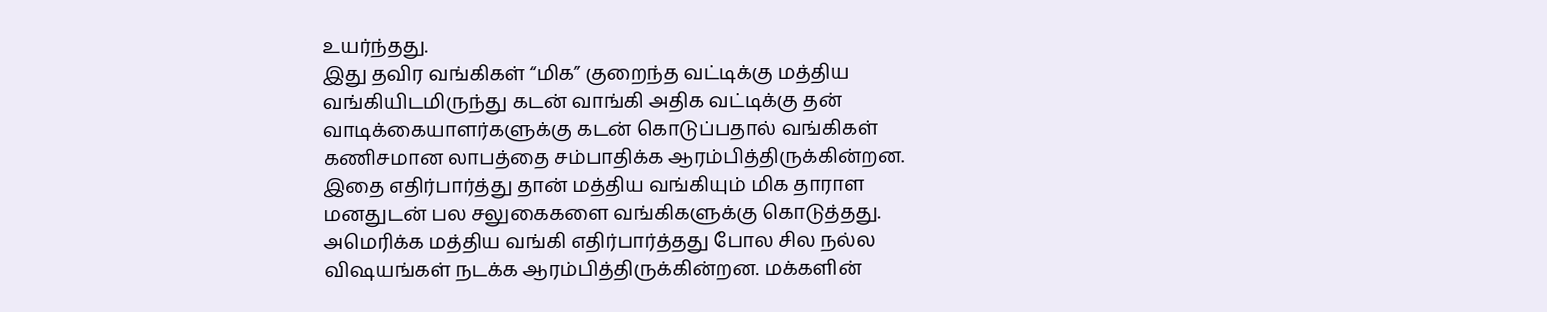உயர்ந்தது.
இது தவிர வங்கிகள் “மிக” குறைந்த வட்டிக்கு மத்திய வங்கியிடமிருந்து கடன் வாங்கி அதிக வட்டிக்கு தன் வாடிக்கையாளர்களுக்கு கடன் கொடுப்பதால் வங்கிகள் கணிசமான லாபத்தை சம்பாதிக்க ஆரம்பித்திருக்கின்றன. இதை எதிர்பார்த்து தான் மத்திய வங்கியும் மிக தாராள மனதுடன் பல சலுகைகளை வங்கிகளுக்கு கொடுத்தது. அமெரிக்க மத்திய வங்கி எதிர்பார்த்தது போல சில நல்ல விஷயங்கள் நடக்க ஆரம்பித்திருக்கின்றன. மக்களின்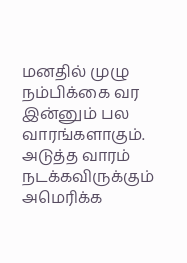மனதில் முழு நம்பிக்கை வர இன்னும் பல வாரங்களாகும்.
அடுத்த வாரம் நடக்கவிருக்கும் அமெரிக்க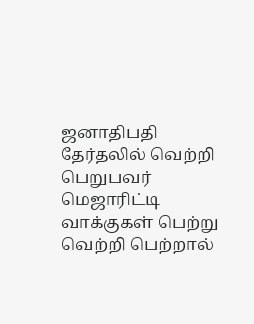ஜனாதிபதி தேர்தலில் வெற்றி பெறுபவர் மெஜாரிட்டி வாக்குகள் பெற்று வெற்றி பெற்றால்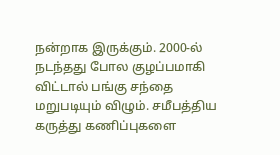நன்றாக இருக்கும். 2000-ல் நடந்தது போல குழப்பமாகி விட்டால் பங்கு சந்தை மறுபடியும் விழும். சமீபத்திய கருத்து கணிப்புகளை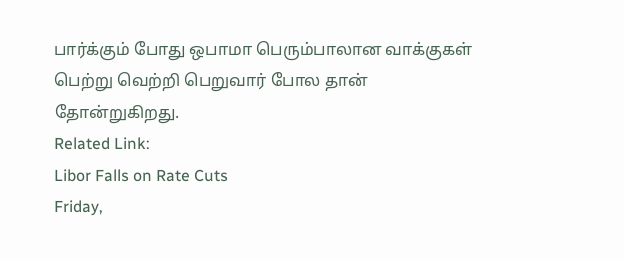பார்க்கும் போது ஒபாமா பெரும்பாலான வாக்குகள் பெற்று வெற்றி பெறுவார் போல தான் தோன்றுகிறது.
Related Link:
Libor Falls on Rate Cuts
Friday,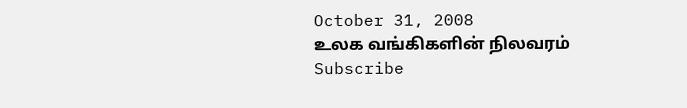October 31, 2008
உலக வங்கிகளின் நிலவரம்
Subscribe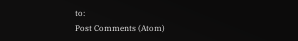to:
Post Comments (Atom)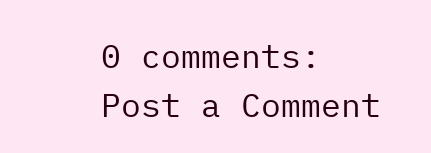0 comments:
Post a Comment